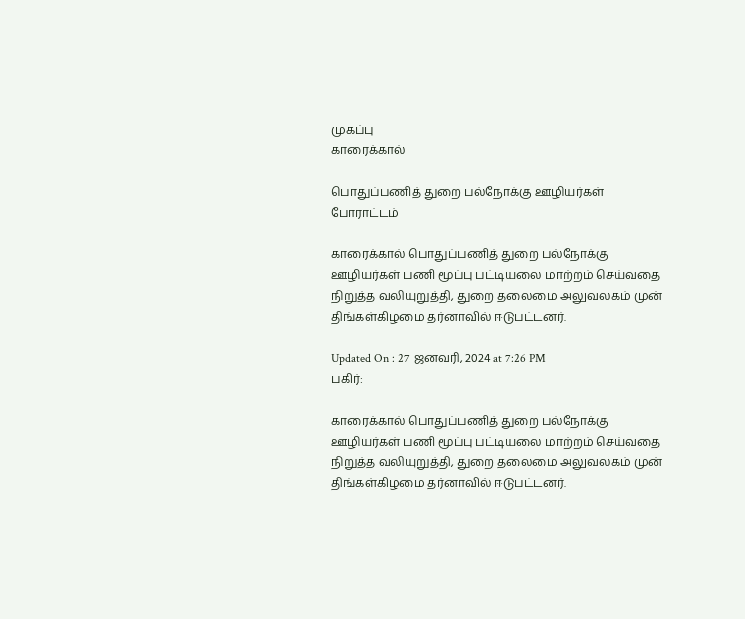முகப்பு
காரைக்கால்

பொதுப்பணித் துறை பல்நோக்கு ஊழியர்கள் போராட்டம்

காரைக்கால் பொதுப்பணித் துறை பல்நோக்கு ஊழியர்கள் பணி மூப்பு பட்டியலை மாற்றம் செய்வதை நிறுத்த வலியுறுத்தி, துறை தலைமை அலுவலகம் முன் திங்கள்கிழமை தர்னாவில் ஈடுபட்டனர்.

Updated On : 27 ஜனவரி, 2024 at 7:26 PM
பகிர்:

காரைக்கால் பொதுப்பணித் துறை பல்நோக்கு ஊழியர்கள் பணி மூப்பு பட்டியலை மாற்றம் செய்வதை நிறுத்த வலியுறுத்தி, துறை தலைமை அலுவலகம் முன் திங்கள்கிழமை தர்னாவில் ஈடுபட்டனர்.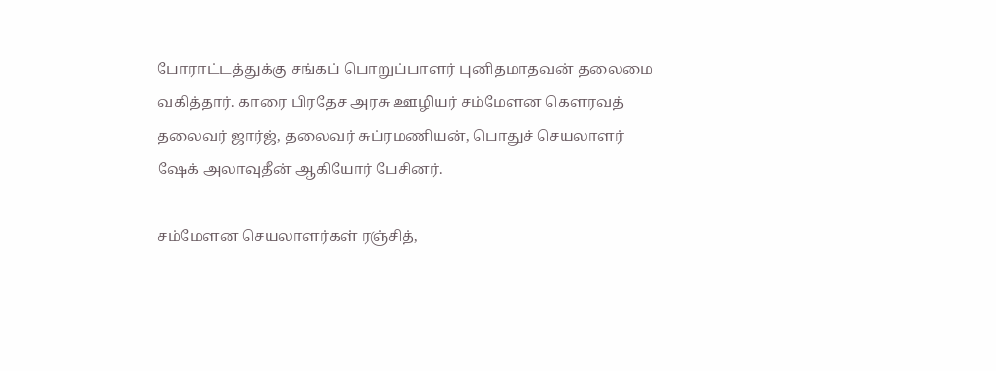போராட்டத்துக்கு சங்கப் பொறுப்பாளர் புனிதமாதவன் தலைமை வகித்தார். காரை பிரதேச அரசு ஊழியர் சம்மேளன கௌரவத் தலைவர் ஜார்ஜ், தலைவர் சுப்ரமணியன், பொதுச் செயலாளர் ஷேக் அலாவுதீன் ஆகியோர் பேசினர்.

சம்மேளன செயலாளர்கள் ரஞ்சித்,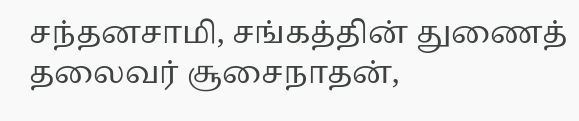சந்தனசாமி, சங்கத்தின் துணைத் தலைவர் சூசைநாதன்,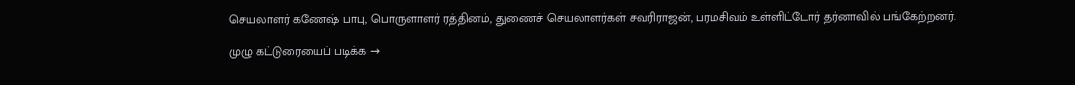செயலாளர் கணேஷ் பாபு, பொருளாளர் ரத்தினம், துணைச் செயலாளர்கள் சவரிராஜன், பரமசிவம் உள்ளிட்டோர் தர்னாவில் பங்கேற்றனர்.

முழு கட்டுரையைப் படிக்க →